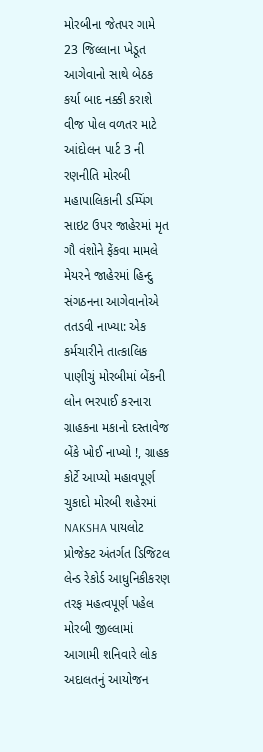મોરબીના જેતપર ગામે 23 જિલ્લાના ખેડૂત આગેવાનો સાથે બેઠક કર્યા બાદ નક્કી કરાશે વીજ પોલ વળતર માટે આંદોલન પાર્ટ 3 ની રણનીતિ મોરબી મહાપાલિકાની ડમ્પિંગ સાઇટ ઉપર જાહેરમાં મૃત ગૌ વંશોને ફેંકવા મામલે મેયરને જાહેરમાં હિન્દુ સંગઠનના આગેવાનોએ તતડવી નાખ્યા: એક કર્મચારીને તાત્કાલિક પાણીચું મોરબીમાં બેંકની લોન ભરપાઈ કરનારા ગ્રાહકના મકાનો દસ્તાવેજ બેંકે ખોઈ નાખ્યો !, ગ્રાહક કોર્ટે આપ્યો મહાવપૂર્ણ ચુકાદો મોરબી શહેરમાં NAKSHA પાયલોટ પ્રોજેક્ટ અંતર્ગત ડિજિટલ લેન્ડ રેકોર્ડ આધુનિકીકરણ તરફ મહત્વપૂર્ણ પહેલ મોરબી જીલ્લામાં આગામી શનિવારે લોક અદાલતનું આયોજન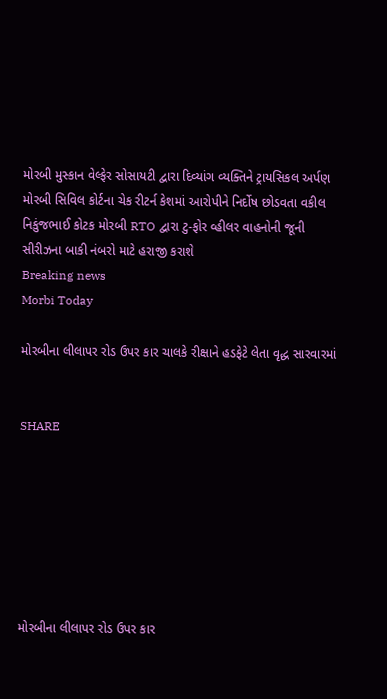મોરબી મુસ્કાન વેલ્ફેર સોસાયટી દ્વારા દિવ્યાંગ વ્યક્તિને ટ્રાયસિકલ અર્પણ મોરબી સિવિલ કોર્ટના ચેક રીટર્ન કેશમાં આરોપીને નિર્દોષ છોડવતા વકીલ નિકુંજભાઈ કોટક મોરબી RTO દ્વારા ટુ-ફોર વ્હીલર વાહનોની જૂની સીરીઝના બાકી નંબરો માટે હરાજી કરાશે
Breaking news
Morbi Today

મોરબીના લીલાપર રોડ ઉપર કાર ચાલકે રીક્ષાને હડફેટે લેતા વૃદ્ધ સારવારમાં


SHARE







મોરબીના લીલાપર રોડ ઉપર કાર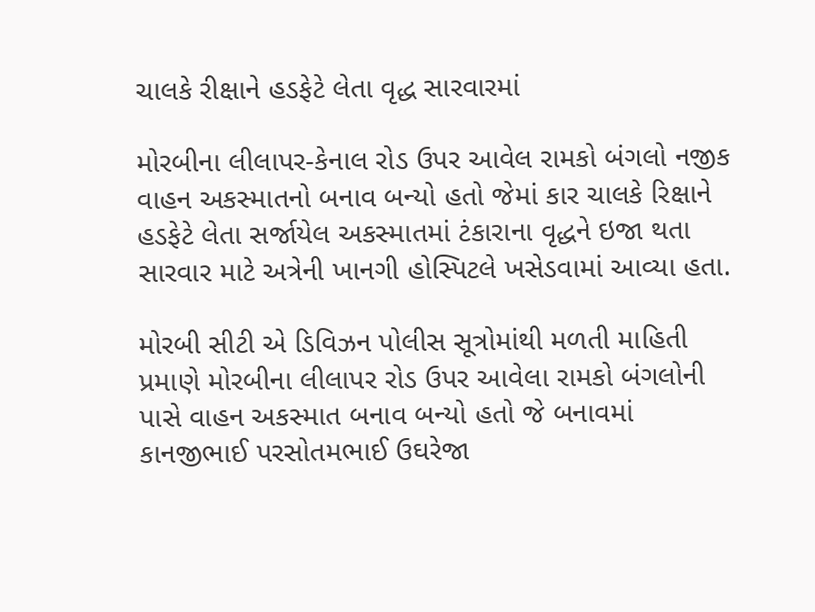ચાલકે રીક્ષાને હડફેટે લેતા વૃદ્ધ સારવારમાં

મોરબીના લીલાપર-કેનાલ રોડ ઉપર આવેલ રામકો બંગલો નજીક વાહન અકસ્માતનો બનાવ બન્યો હતો જેમાં કાર ચાલકે રિક્ષાને હડફેટે લેતા સર્જાયેલ અકસ્માતમાં ટંકારાના વૃદ્ધને ઇજા થતા સારવાર માટે અત્રેની ખાનગી હોસ્પિટલે ખસેડવામાં આવ્યા હતા.

મોરબી સીટી એ ડિવિઝન પોલીસ સૂત્રોમાંથી મળતી માહિતી પ્રમાણે મોરબીના લીલાપર રોડ ઉપર આવેલા રામકો બંગલોની પાસે વાહન અકસ્માત બનાવ બન્યો હતો જે બનાવમાં કાનજીભાઈ પરસોતમભાઈ ઉઘરેજા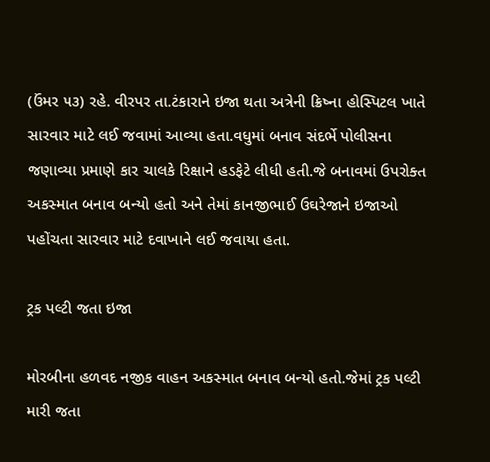(ઉંમર ૫૩) રહે. વીરપર તા.ટંકારાને ઇજા થતા અત્રેની ક્રિષ્ના હોસ્પિટલ ખાતે સારવાર માટે લઈ જવામાં આવ્યા હતા.વધુમાં બનાવ સંદર્ભે પોલીસના જણાવ્યા પ્રમાણે કાર ચાલકે રિક્ષાને હડફેટે લીધી હતી.જે બનાવમાં ઉપરોક્ત અકસ્માત બનાવ બન્યો હતો અને તેમાં કાનજીભાઈ ઉઘરેજાને ઇજાઓ પહોંચતા સારવાર માટે દવાખાને લઈ જવાયા હતા.

ટ્રક પલ્ટી જતા ઇજા

મોરબીના હળવદ નજીક વાહન અકસ્માત બનાવ બન્યો હતો.જેમાં ટ્રક પલ્ટી મારી જતા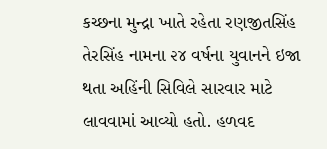કચ્છના મુન્દ્રા ખાતે રહેતા રણજીતસિંહ તેરસિંહ નામના ૨૪ વર્ષના યુવાનને ઇજા થતા અહિંની સિવિલે સારવાર માટે લાવવામાં આવ્યો હતો. હળવદ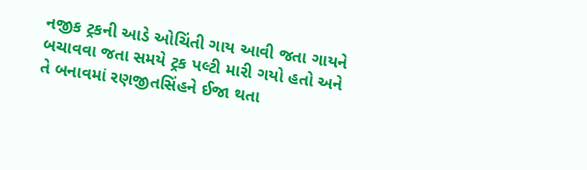નજીક ટ્રકની આડે ઓચિંતી ગાય આવી જતા ગાયને બચાવવા જતા સમયે ટ્રક પલ્ટી મારી ગયો હતો અને તે બનાવમાં રણજીતસિંહને ઈજા થતા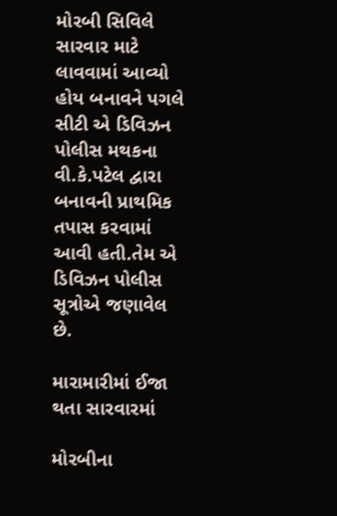મોરબી સિવિલે સારવાર માટે લાવવામાં આવ્યો હોય બનાવને પગલે સીટી એ ડિવિઝન પોલીસ મથકના વી.કે.પટેલ દ્વારા બનાવની પ્રાથમિક તપાસ કરવામાં આવી હતી.તેમ એ ડિવિઝન પોલીસ સૂત્રોએ જણાવેલ છે.

મારામારીમાં ઈજા થતા સારવારમાં

મોરબીના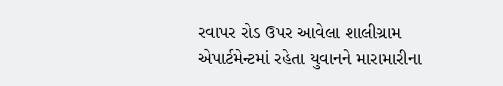રવાપર રોડ ઉપર આવેલા શાલીગ્રામ એપાર્ટમેન્ટમાં રહેતા યુવાનને મારામારીના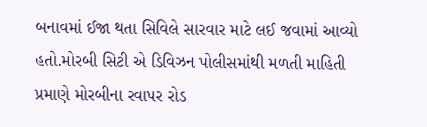બનાવમાં ઈજા થતા સિવિલે સારવાર માટે લઈ જવામાં આવ્યો હતો.મોરબી સિટી એ ડિવિઝન પોલીસમાંથી મળતી માહિતી પ્રમાણે મોરબીના રવાપર રોડ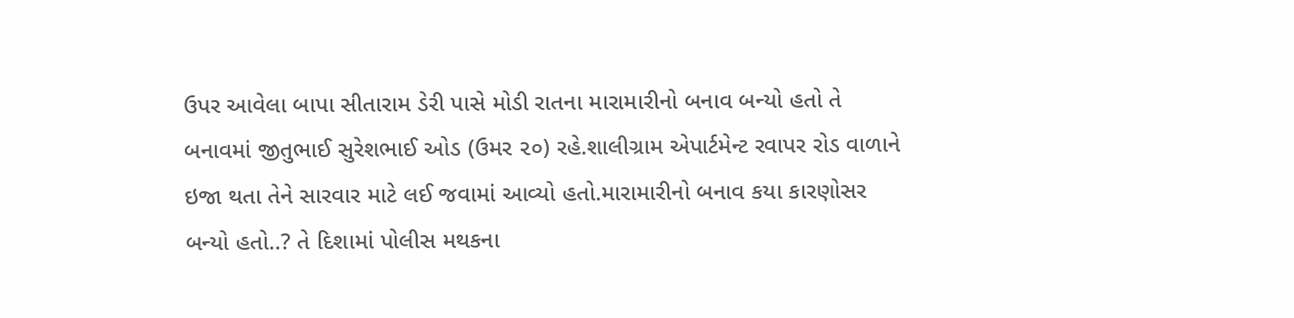ઉપર આવેલા બાપા સીતારામ ડેરી પાસે મોડી રાતના મારામારીનો બનાવ બન્યો હતો તે બનાવમાં જીતુભાઈ સુરેશભાઈ ઓડ (ઉમર ૨૦) રહે.શાલીગ્રામ એપાર્ટમેન્ટ રવાપર રોડ વાળાને ઇજા થતા તેને સારવાર માટે લઈ જવામાં આવ્યો હતો.મારામારીનો બનાવ કયા કારણોસર બન્યો હતો..? તે દિશામાં પોલીસ મથકના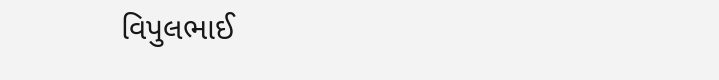વિપુલભાઈ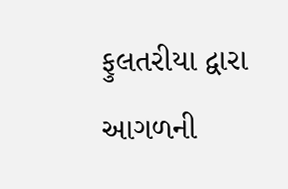ફુલતરીયા દ્વારા આગળની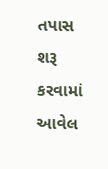તપાસ શરૂ કરવામાં આવેલ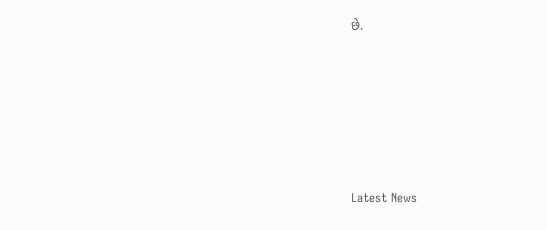છે.






Latest News